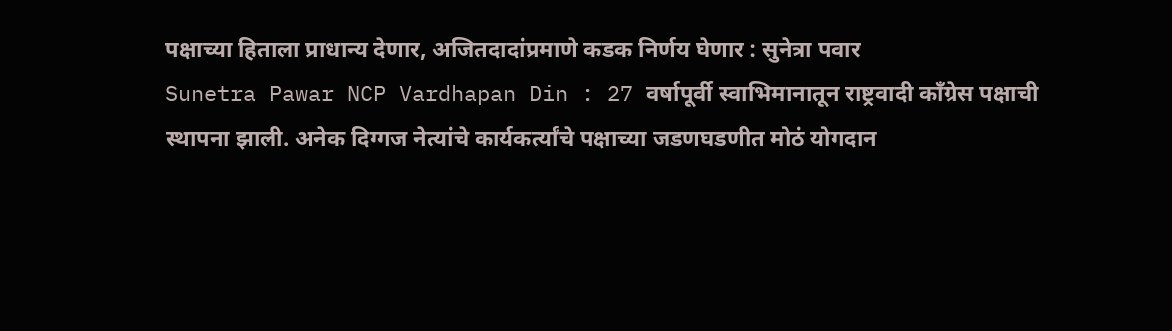पक्षाच्या हिताला प्राधान्य देणार, अजितदादांप्रमाणे कडक निर्णय घेणार : सुनेत्रा पवार
Sunetra Pawar NCP Vardhapan Din : 27 वर्षापूर्वी स्वाभिमानातून राष्ट्रवादी काँग्रेस पक्षाची स्थापना झाली. अनेक दिग्गज नेत्यांचे कार्यकर्त्यांचे पक्षाच्या जडणघडणीत मोठं योगदान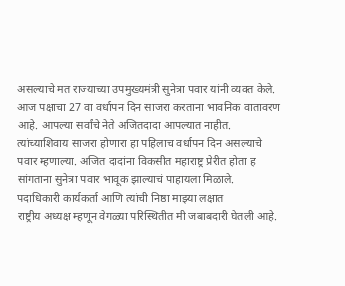असल्याचे मत राज्याच्या उपमुख्यमंत्री सुनेत्रा पवार यांनी व्यक्त केले. आज पक्षाचा 27 वा वर्धापन दिन साजरा करताना भावनिक वातावरण आहे. आपल्या सर्वांचे नेते अजितदादा आपल्यात नाहीत. त्यांच्याशिवाय साजरा होणारा हा पहिलाच वर्धापन दिन असल्याचे पवार म्हणाल्या. अजित दादांना विकसीत महाराष्ट्र प्रेरीत होता ह सांगताना सुनेत्रा पवार भावूक झाल्याचं पाहायला मिळाले.
पदाधिकारी कार्यकर्ता आणि त्यांची निष्ठा माझ्या लक्षात
राष्ट्रीय अध्यक्ष म्हणून वेगळ्या परिस्थितीत मी जबाबदारी घेतली आहे.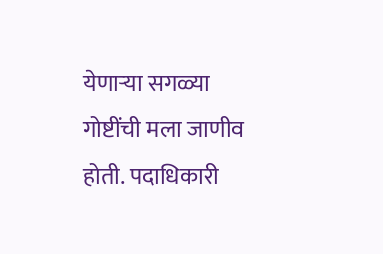येणाऱ्या सगळ्या गोष्टींची मला जाणीव होती. पदाधिकारी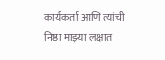कार्यकर्ता आणि त्यांची निष्ठा माझ्या लक्षात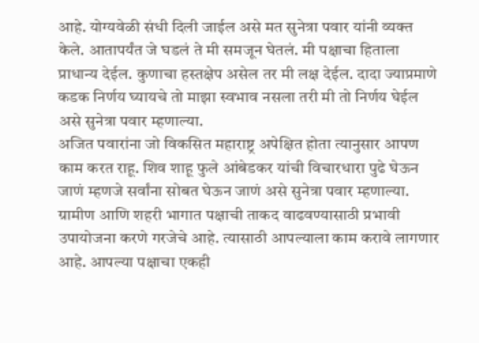आहे. योग्यवेळी संधी दिली जाईल असे मत सुनेत्रा पवार यांनी व्यक्त केले. आतापर्यंत जे घडलं ते मी समजून घेतलं. मी पक्षाचा हिताला प्राधान्य देईल. कुणाचा हस्तक्षेप असेल तर मी लक्ष देईल. दादा ज्याप्रमाणे कडक निर्णय घ्यायचे तो माझा स्वभाव नसला तरी मी तो निर्णय घेईल असे सुनेत्रा पवार म्हणाल्या.
अजित पवारांना जो विकसित महाराष्ट्र अपेक्षित होता त्यानुसार आपण काम करत राहू. शिव शाहू फुले आंबेडकर यांची विचारधारा पुढे घेऊन जाणं म्हणजे सर्वांना सोबत घेऊन जाणं असे सुनेत्रा पवार म्हणाल्या. ग्रामीण आणि शहरी भागात पक्षाची ताकद वाढवण्यासाठी प्रभावी उपायोजना करणे गरजेचे आहे. त्यासाठी आपल्याला काम करावे लागणार आहे. आपल्या पक्षाचा एकही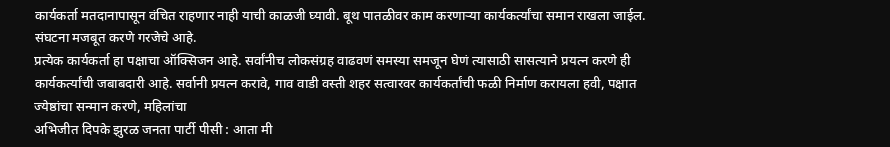कार्यकर्ता मतदानापासून वंचित राहणार नाही याची काळजी घ्यावी. बूथ पातळीवर काम करणाऱ्या कार्यकर्त्यांचा समान राखला जाईल. संघटना मजबूत करणे गरजेचे आहे.
प्रत्येक कार्यकर्ता हा पक्षाचा ऑक्सिजन आहे. सर्वांनीच लोकसंग्रह वाढवणं समस्या समजून घेणं त्यासाठी सासत्याने प्रयत्न करणे ही कार्यकर्त्यांची जबाबदारी आहे. सर्वानी प्रयत्न करावे, गाव वाडी वस्ती शहर सत्वारवर कार्यकर्तांची फळी निर्माण करायला हवी, पक्षात ज्येष्ठांचा सन्मान करणे, महिलांचा
अभिजीत दिपके झुरळ जनता पार्टी पीसी : आता मी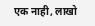एक नाही, लाखो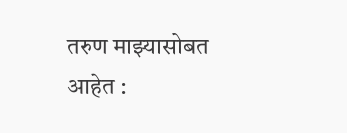तरुण माझ्यासोबत आहेत :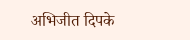अभिजीत दिपके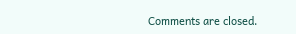Comments are closed.